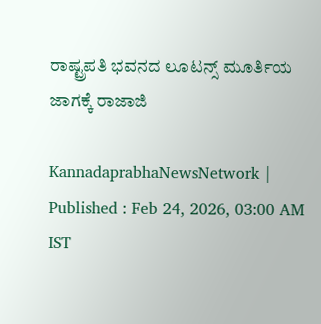ರಾಷ್ಟ್ರಪತಿ ಭವನದ ಲೂಟನ್ಸ್‌ ಮೂರ್ತಿಯ ಜಾಗಕ್ಕೆ ರಾಜಾಜಿ

KannadaprabhaNewsNetwork |
Published : Feb 24, 2026, 03:00 AM IST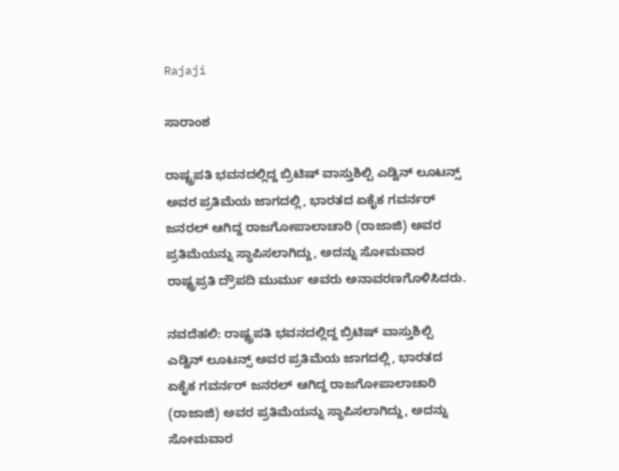Rajaji

ಸಾರಾಂಶ

ರಾಷ್ಟ್ರಪತಿ ಭವನದಲ್ಲಿದ್ದ ಬ್ರಿಟಿಷ್‌ ವಾಸ್ತುಶಿಲ್ಪಿ ಎಡ್ವಿನ್ ಲೂಟನ್ಸ್‌ ಅವರ ಪ್ರತಿಮೆಯ ಜಾಗದಲ್ಲಿ, ಭಾರತದ ಏಕೈಕ ಗವರ್ನರ್‌ ಜನರಲ್‌ ಆಗಿದ್ದ ರಾಜಗೋಪಾಲಾಚಾರಿ (ರಾಜಾಜಿ) ಅವರ ಪ್ರತಿಮೆಯನ್ನು ಸ್ಥಾಪಿಸಲಾಗಿದ್ದು, ಅದನ್ನು ಸೋಮವಾರ ರಾಷ್ಟ್ರಪ್ರತಿ ದ್ರೌಪದಿ ಮುರ್ಮು ಅವರು ಅನಾವರಣಗೊಳಿಸಿದರು.

ನವದೆಹಲಿ: ರಾಷ್ಟ್ರಪತಿ ಭವನದಲ್ಲಿದ್ದ ಬ್ರಿಟಿಷ್‌ ವಾಸ್ತುಶಿಲ್ಪಿ ಎಡ್ವಿನ್ ಲೂಟನ್ಸ್‌ ಅವರ ಪ್ರತಿಮೆಯ ಜಾಗದಲ್ಲಿ, ಭಾರತದ ಏಕೈಕ ಗವರ್ನರ್‌ ಜನರಲ್‌ ಆಗಿದ್ದ ರಾಜಗೋಪಾಲಾಚಾರಿ (ರಾಜಾಜಿ) ಅವರ ಪ್ರತಿಮೆಯನ್ನು ಸ್ಥಾಪಿಸಲಾಗಿದ್ದು, ಅದನ್ನು ಸೋಮವಾರ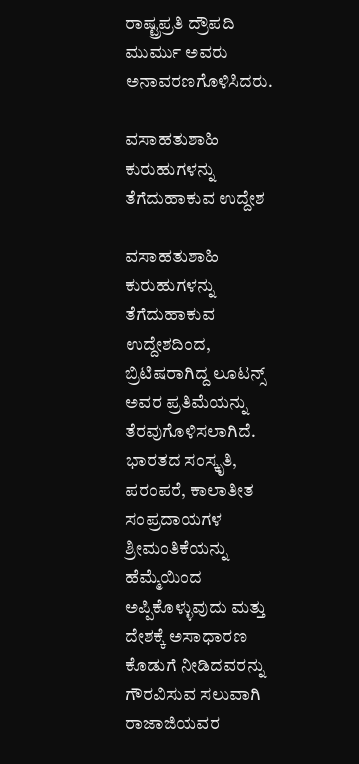ರಾಷ್ಟ್ರಪ್ರತಿ ದ್ರೌಪದಿ ಮುರ್ಮು ಅವರು ಅನಾವರಣಗೊಳಿಸಿದರು.

ವಸಾಹತುಶಾಹಿ ಕುರುಹುಗಳನ್ನು ತೆಗೆದುಹಾಕುವ ಉದ್ದೇಶ

ವಸಾಹತುಶಾಹಿ ಕುರುಹುಗಳನ್ನು ತೆಗೆದುಹಾಕುವ ಉದ್ದೇಶದಿಂದ, ಬ್ರಿಟಿಷರಾಗಿದ್ದ ಲೂಟನ್ಸ್ ಅವರ ಪ್ರತಿಮೆಯನ್ನು ತೆರವುಗೊಳಿಸಲಾಗಿದೆ. ಭಾರತದ ಸಂಸ್ಕೃತಿ, ಪರಂಪರೆ, ಕಾಲಾತೀತ ಸಂಪ್ರದಾಯಗಳ ಶ್ರೀಮಂತಿಕೆಯನ್ನು ಹೆಮ್ಮೆಯಿಂದ ಅಪ್ಪಿಕೊಳ್ಳುವುದು ಮತ್ತು ದೇಶಕ್ಕೆ ಅಸಾಧಾರಣ ಕೊಡುಗೆ ನೀಡಿದವರನ್ನು ಗೌರವಿಸುವ ಸಲುವಾಗಿ ರಾಜಾಜಿಯವರ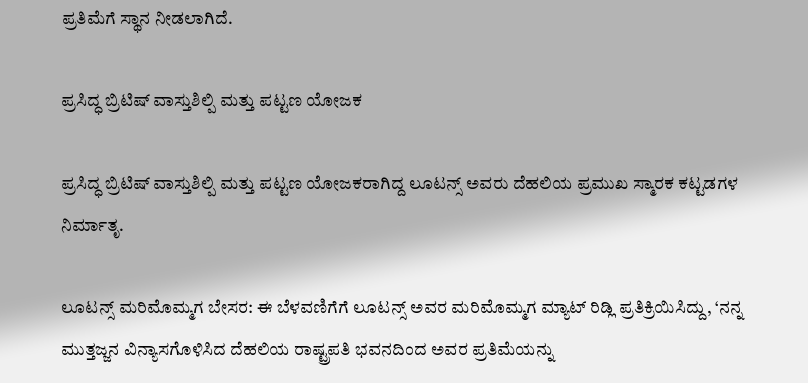ಪ್ರತಿಮೆಗೆ ಸ್ಥಾನ ನೀಡಲಾಗಿದೆ.

ಪ್ರಸಿದ್ಧ ಬ್ರಿಟಿಷ್ ವಾಸ್ತುಶಿಲ್ಪಿ ಮತ್ತು ಪಟ್ಟಣ ಯೋಜಕ

ಪ್ರಸಿದ್ಧ ಬ್ರಿಟಿಷ್ ವಾಸ್ತುಶಿಲ್ಪಿ ಮತ್ತು ಪಟ್ಟಣ ಯೋಜಕರಾಗಿದ್ದ ಲೂಟನ್ಸ್ ಅವರು ದೆಹಲಿಯ ಪ್ರಮುಖ ಸ್ಮಾರಕ ಕಟ್ಟಡಗಳ ನಿರ್ಮಾತೃ.

ಲೂಟನ್ಸ್ ಮರಿಮೊಮ್ಮಗ ಬೇಸರ: ಈ ಬೆಳವಣಿಗೆಗೆ ಲೂಟನ್ಸ್ ಅವರ ಮರಿಮೊಮ್ಮಗ ಮ್ಯಾಟ್ ರಿಡ್ಲಿ ಪ್ರತಿಕ್ರಿಯಿಸಿದ್ದು, ‘ನನ್ನ ಮುತ್ತಜ್ಜನ ವಿನ್ಯಾಸಗೊಳಿಸಿದ ದೆಹಲಿಯ ರಾಷ್ಟ್ರಪತಿ ಭವನದಿಂದ ಅವರ ಪ್ರತಿಮೆಯನ್ನು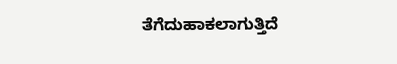ತೆಗೆದುಹಾಕಲಾಗುತ್ತಿದೆ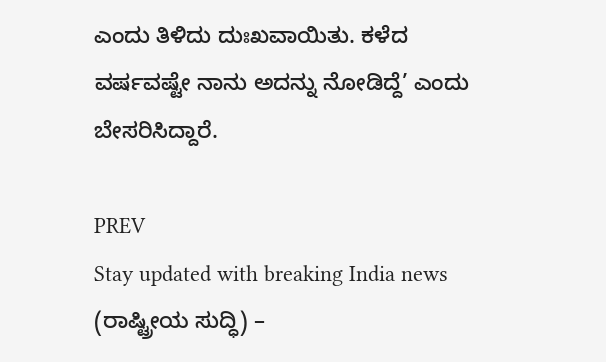ಎಂದು ತಿಳಿದು ದುಃಖವಾಯಿತು. ಕಳೆದ ವರ್ಷವಷ್ಟೇ ನಾನು ಅದನ್ನು ನೋಡಿದ್ದೆ’ ಎಂದು ಬೇಸರಿಸಿದ್ದಾರೆ.

PREV
Stay updated with breaking India news (ರಾಷ್ಟ್ರೀಯ ಸುದ್ಧಿ) –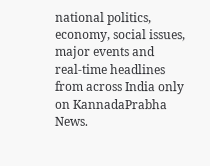national politics, economy, social issues, major events and real‑time headlines from across India only on KannadaPrabha News.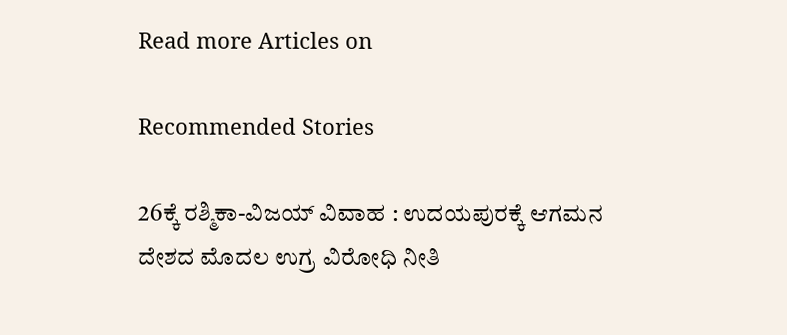Read more Articles on

Recommended Stories

26ಕ್ಕೆ ರಶ್ಮಿಕಾ-ವಿಜಯ್‌ ವಿವಾಹ : ಉದಯಪುರಕ್ಕೆ ಆಗಮನ
ದೇಶದ ಮೊದಲ ಉಗ್ರ ವಿರೋಧಿ ನೀತಿ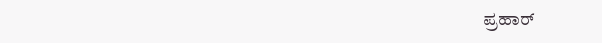ಪ್ರಹಾರ್‌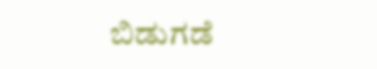ಬಿಡುಗಡೆ